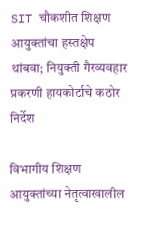SIT चौकशीत शिक्षण आयुक्तांचा हस्तक्षेप थांबवा; नियुक्ती गैरव्यवहार प्रकरणी हायकोर्टाचे कठोर निर्देश

विभागीय शिक्षण आयुक्तांच्या नेतृत्वाखालील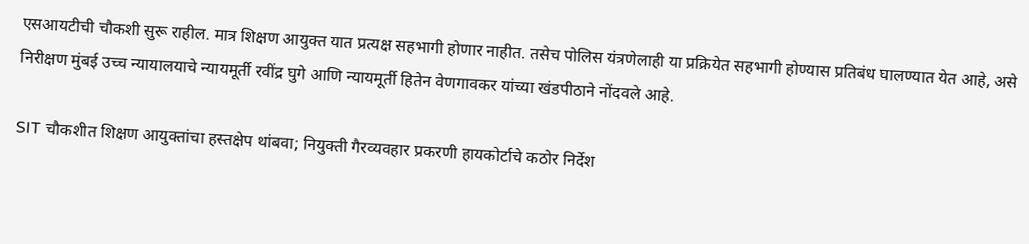एसआयटीची चौकशी सुरू राहील. मात्र शिक्षण आयुक्त यात प्रत्यक्ष सहभागी होणार नाहीत. तसेच पोलिस यंत्रणेलाही या प्रक्रियेत सहभागी होण्यास प्रतिबंध घालण्यात येत आहे, असे निरीक्षण मुंबई उच्च न्यायालयाचे न्यायमूर्ती रवींद्र घुगे आणि न्यायमूर्ती हितेन वेणगावकर यांच्या खंडपीठाने नोंदवले आहे.

SIT चौकशीत शिक्षण आयुक्तांचा हस्तक्षेप थांबवा; नियुक्ती गैरव्यवहार प्रकरणी हायकोर्टाचे कठोर निर्देश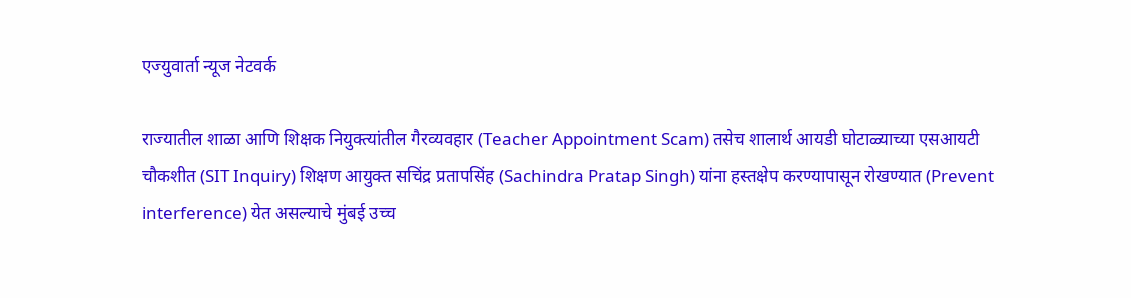एज्युवार्ता न्यूज नेटवर्क

राज्यातील शाळा आणि शिक्षक नियुक्त्यांतील गैरव्यवहार (Teacher Appointment Scam) तसेच शालार्थ आयडी घोटाळ्याच्या एसआयटी चौकशीत (SIT Inquiry) शिक्षण आयुक्त सचिंद्र प्रतापसिंह (Sachindra Pratap Singh) यांना हस्तक्षेप करण्यापासून रोखण्यात (Prevent interference) येत असल्याचे मुंबई उच्च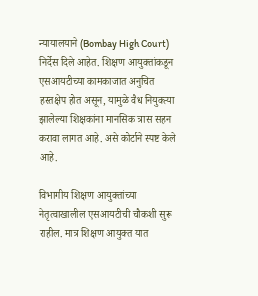न्यायालयाने (Bombay High Court) निर्देस दिले आहेत. शिक्षण आयुक्तांकडून एसआयटीच्या कामकाजात अनुचित हस्तक्षेप होत असून, यामुळे वैध नियुक्त्या झालेल्या शिक्षकांना मानसिक त्रास सहन करावा लागत आहे. असे कोर्टाने स्पष्ट केले आहे.

विभागीय शिक्षण आयुक्तांच्या नेतृत्वाखालील एसआयटीची चौकशी सुरू राहील. मात्र शिक्षण आयुक्त यात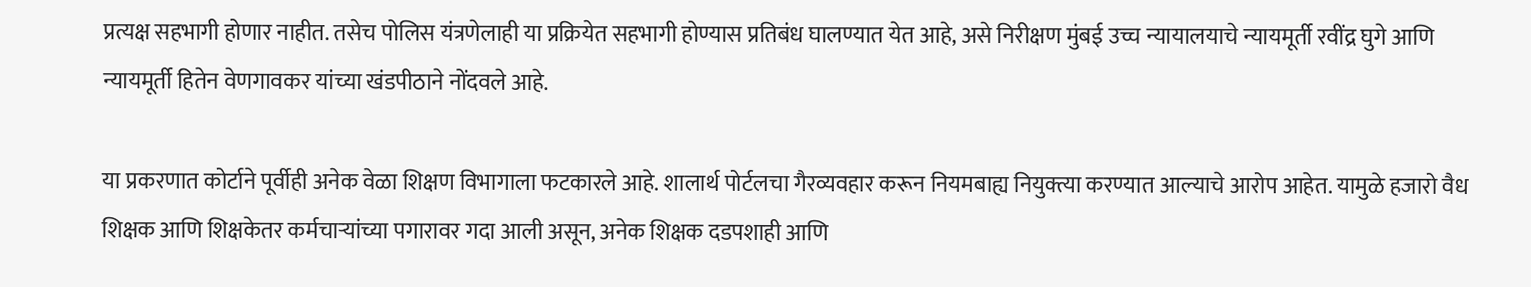प्रत्यक्ष सहभागी होणार नाहीत. तसेच पोलिस यंत्रणेलाही या प्रक्रियेत सहभागी होण्यास प्रतिबंध घालण्यात येत आहे, असे निरीक्षण मुंबई उच्च न्यायालयाचे न्यायमूर्ती रवींद्र घुगे आणि न्यायमूर्ती हितेन वेणगावकर यांच्या खंडपीठाने नोंदवले आहे.

या प्रकरणात कोर्टाने पूर्वीही अनेक वेळा शिक्षण विभागाला फटकारले आहे. शालार्थ पोर्टलचा गैरव्यवहार करून नियमबाह्य नियुक्त्या करण्यात आल्याचे आरोप आहेत. यामुळे हजारो वैध शिक्षक आणि शिक्षकेतर कर्मचाऱ्यांच्या पगारावर गदा आली असून, अनेक शिक्षक दडपशाही आणि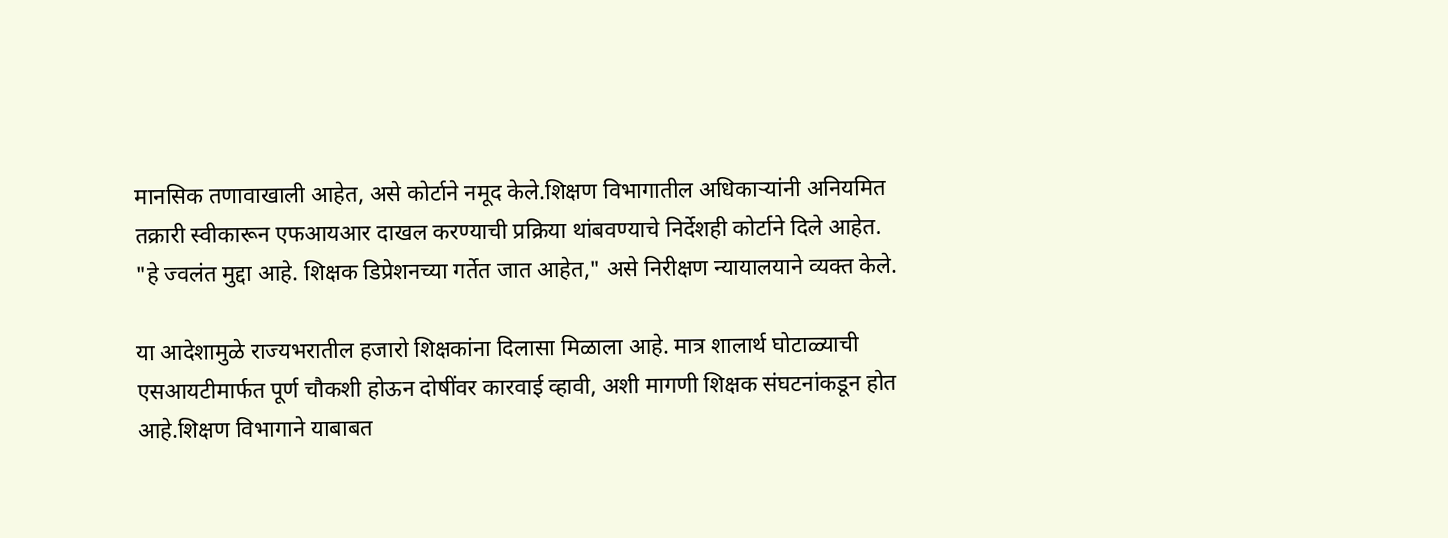मानसिक तणावाखाली आहेत, असे कोर्टाने नमूद केले.शिक्षण विभागातील अधिकाऱ्यांनी अनियमित तक्रारी स्वीकारून एफआयआर दाखल करण्याची प्रक्रिया थांबवण्याचे निर्देशही कोर्टाने दिले आहेत. "हे ज्वलंत मुद्दा आहे. शिक्षक डिप्रेशनच्या गर्तेत जात आहेत," असे निरीक्षण न्यायालयाने व्यक्त केले.

या आदेशामुळे राज्यभरातील हजारो शिक्षकांना दिलासा मिळाला आहे. मात्र शालार्थ घोटाळ्याची एसआयटीमार्फत पूर्ण चौकशी होऊन दोषींवर कारवाई व्हावी, अशी मागणी शिक्षक संघटनांकडून होत आहे.शिक्षण विभागाने याबाबत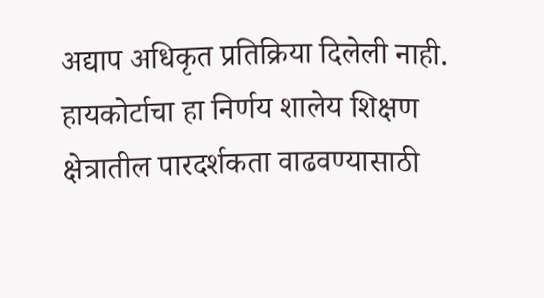अद्याप अधिकृत प्रतिक्रिया दिलेली नाही. हायकोर्टाचा हा निर्णय शालेय शिक्षण क्षेत्रातील पारदर्शकता वाढवण्यासाठी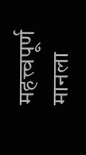महत्त्वपूर्ण मानला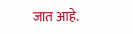जात आहे.